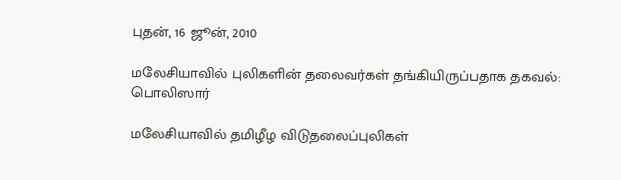புதன், 16 ஜூன், 2010

மலேசியாவில் புலிகளின் தலைவர்கள் தங்கியிருப்பதாக தகவல்: பொலிஸார்

மலேசியாவில் தமிழீழ விடுதலைப்புலிகள்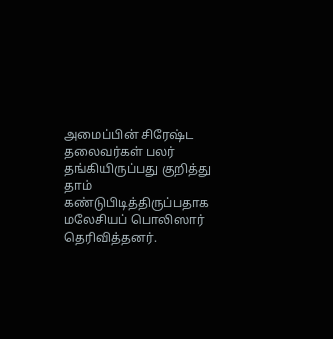அமைப்பின் சிரேஷ்ட தலைவர்கள் பலர் தங்கியிருப்பது குறித்து தாம் கண்டுபிடித்திருப்பதாக மலேசியப் பொலிஸார் தெரிவித்தனர்.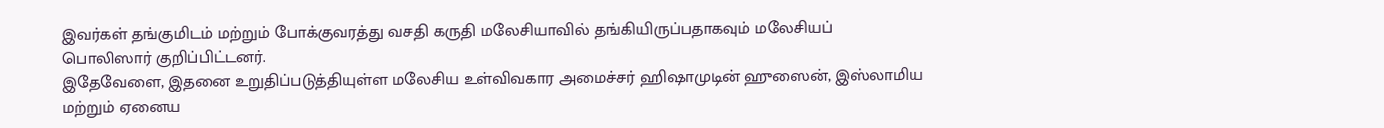இவர்கள் தங்குமிடம் மற்றும் போக்குவரத்து வசதி கருதி மலேசியாவில் தங்கியிருப்பதாகவும் மலேசியப் பொலிஸார் குறிப்பிட்டனர்.
இதேவேளை, இதனை உறுதிப்படுத்தியுள்ள மலேசிய உள்விவகார அமைச்சர் ஹிஷாமுடின் ஹுஸைன், இஸ்லாமிய மற்றும் ஏனைய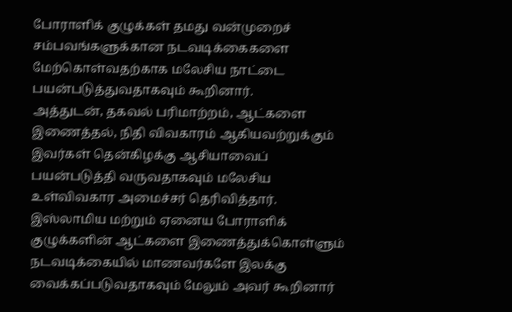போராளிக் குழுக்கள் தமது வன்முறைச் சம்பவங்களுக்கான நடவடிக்கைகளை மேற்கொள்வதற்காக மலேசிய நாட்டை பயன்படுத்துவதாகவும் கூறினார்.
அத்துடன், தகவல் பரிமாற்றம், ஆட்களை இணைத்தல், நிதி விவகாரம் ஆகியவற்றுக்கும் இவர்கள் தென்கிழக்கு ஆசியாவைப் பயன்படுத்தி வருவதாகவும் மலேசிய உள்விவகார அமைச்சர் தெரிவித்தார்.
இஸ்லாமிய மற்றும் ஏனைய போராளிக் குழுக்களின் ஆட்களை இணைத்துக்கொள்ளும் நடவடிக்கையில் மாணவர்களே இலக்கு வைக்கப்படுவதாகவும் மேலும் அவர் கூறினார்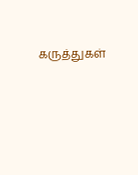கருத்துகள்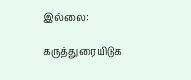இல்லை:

கருத்துரையிடுக